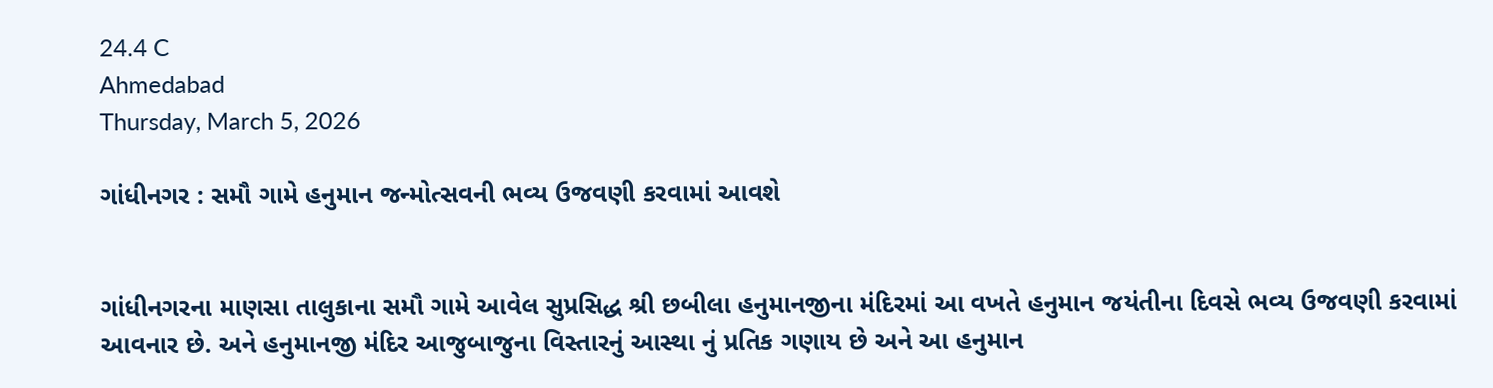24.4 C
Ahmedabad
Thursday, March 5, 2026

ગાંધીનગર : સમૌ ગામે હનુમાન જન્મોત્સવની ભવ્ય ઉજવણી કરવામાં આવશે


ગાંધીનગરના માણસા તાલુકાના સમૌ ગામે આવેલ સુપ્રસિદ્ધ શ્રી છબીલા હનુમાનજીના મંદિરમાં આ વખતે હનુમાન જયંતીના દિવસે ભવ્ય ઉજવણી કરવામાં આવનાર છે. અને હનુમાનજી મંદિર આજુબાજુના વિસ્તારનું આસ્થા નું પ્રતિક ગણાય છે અને આ હનુમાન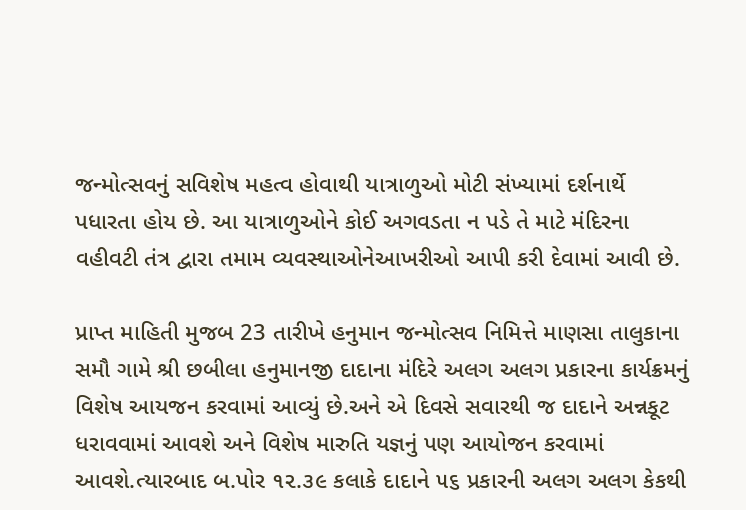જન્મોત્સવનું સવિશેષ મહત્વ હોવાથી યાત્રાળુઓ મોટી સંખ્યામાં દર્શનાર્થે પધારતા હોય છે. આ યાત્રાળુઓને કોઈ અગવડતા ન પડે તે માટે મંદિરના વહીવટી તંત્ર દ્વારા તમામ વ્યવસ્થાઓનેઆખરીઓ આપી કરી દેવામાં આવી છે.

પ્રાપ્ત માહિતી મુજબ 23 તારીખે હનુમાન જન્મોત્સવ નિમિત્તે માણસા તાલુકાના સમૌ ગામે શ્રી છબીલા હનુમાનજી દાદાના મંદિરે અલગ અલગ પ્રકારના કાર્યક્રમનું વિશેષ આયજન કરવામાં આવ્યું છે.અને એ દિવસે સવારથી જ દાદાને અન્નકૂટ ધરાવવામાં આવશે અને વિશેષ મારુતિ યજ્ઞનું પણ આયોજન કરવામાં આવશે.ત્યારબાદ બ.પોર ૧૨.૩૯ કલાકે દાદાને ૫૬ પ્રકારની અલગ અલગ કેકથી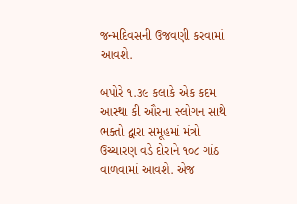જન્મદિવસની ઉજવણી કરવામાં આવશે.

બપોરે ૧.૩૯ કલાકે એક કદમ આસ્થા કી ઔરના સ્લોગન સાથે ભક્તો દ્વારા સમૂહમાં મંત્રો ઉચ્ચારણ વડે દોરાને ૧૦૮ ગાંઠ વાળવામાં આવશે. એજ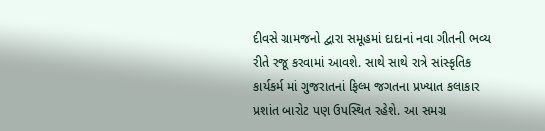દીવસે ગ્રામજનો દ્વારા સમૂહમાં દાદાનાં નવા ગીતની ભવ્ય રીતે રજૂ કરવામાં આવશે. સાથે સાથે રાત્રે સાંસ્કૃતિક કાર્યકર્મ માં ગુજરાતનાં ફિલ્મ જગતના પ્રખ્યાત કલાકાર પ્રશાંત બારોટ પણ ઉપસ્થિત રહેશે. આ સમગ્ર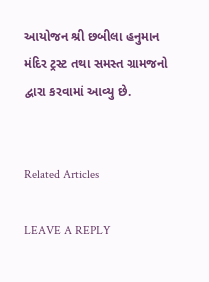આયોજન શ્રી છબીલા હનુમાન મંદિર ટ્રસ્ટ તથા સમસ્ત ગ્રામજનો દ્વારા કરવામાં આવ્યુ છે.


Related Articles

LEAVE A REPLY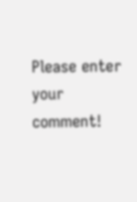Please enter your comment!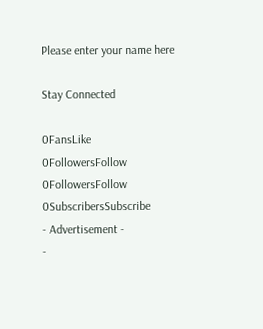Please enter your name here

Stay Connected

0FansLike
0FollowersFollow
0FollowersFollow
0SubscribersSubscribe
- Advertisement -
-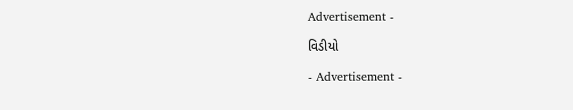Advertisement -

વિડીયો

- Advertisement -